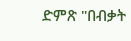ድምጽ "በብቃት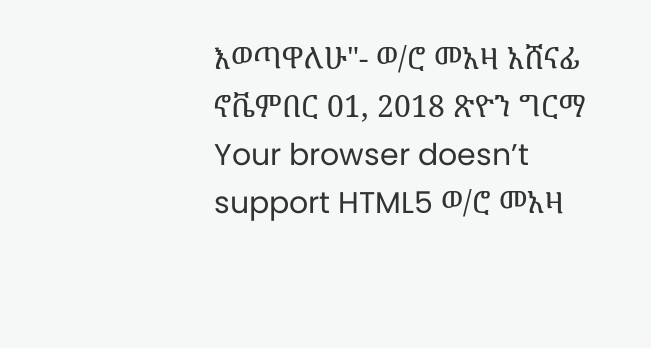እወጣዋለሁ"- ወ/ሮ መአዛ አሸናፊ ኖቬምበር 01, 2018 ጽዮን ግርማ Your browser doesn’t support HTML5 ወ/ሮ መአዛ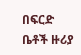በፍርድ ቤቶች ዙሪያ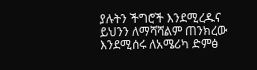ያሉትን ችግሮች እንደሚረዱና ይህንን ለማሻሻልም ጠንክረው እንደሚሰሩ ለአሜሪካ ድምፅ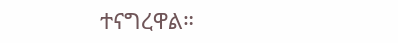ተናግረዋል።